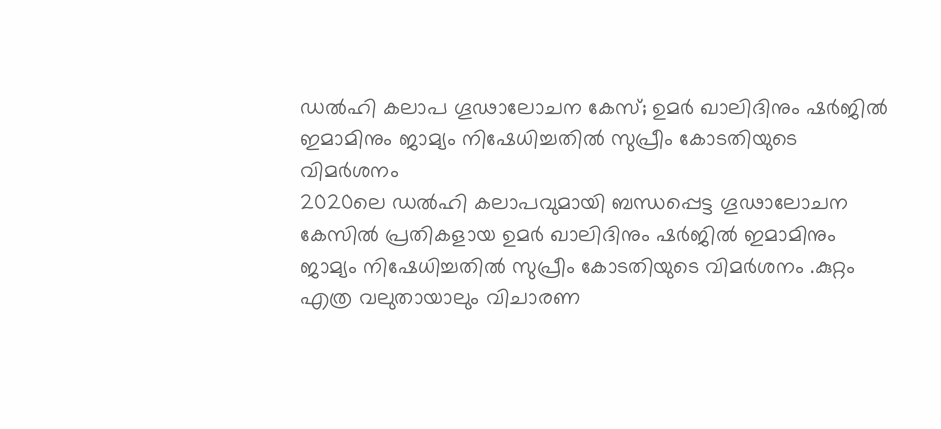ഡൽഹി കലാപ ഗൂഢാലോചന കേസ്; ഉമർ ഖാലിദിനും ഷർജിൽ ഇമാമിനും ജാമ്യം നിഷേധിച്ചതിൽ സുപ്രീം കോടതിയുടെ വിമർശനം
2020ലെ ഡൽഹി കലാപവുമായി ബന്ധപ്പെട്ട ഗൂഢാലോചന കേസിൽ പ്രതികളായ ഉമർ ഖാലിദിനും ഷർജിൽ ഇമാമിനും ജാമ്യം നിഷേധിച്ചതിൽ സുപ്രീം കോടതിയുടെ വിമർശനം .കുറ്റം എത്ര വലുതായാലും വിചാരണ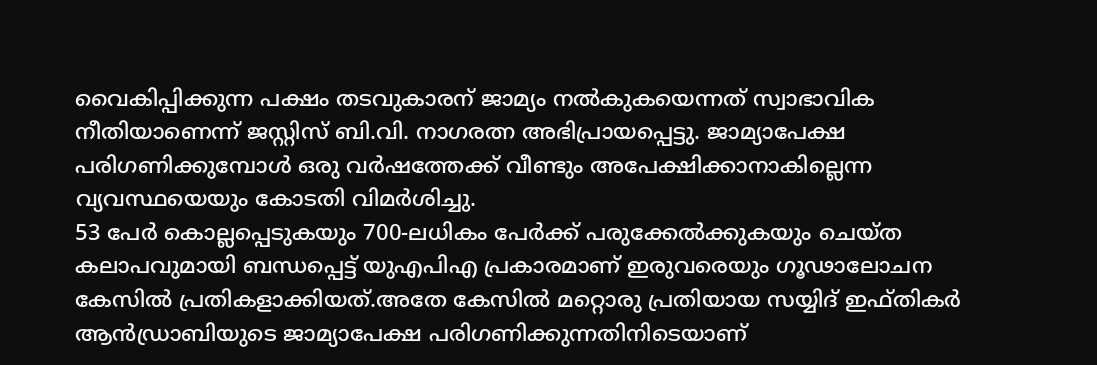വൈകിപ്പിക്കുന്ന പക്ഷം തടവുകാരന് ജാമ്യം നൽകുകയെന്നത് സ്വാഭാവിക നീതിയാണെന്ന് ജസ്റ്റിസ് ബി.വി. നാഗരത്ന അഭിപ്രായപ്പെട്ടു. ജാമ്യാപേക്ഷ പരിഗണിക്കുമ്പോൾ ഒരു വർഷത്തേക്ക് വീണ്ടും അപേക്ഷിക്കാനാകില്ലെന്ന വ്യവസ്ഥയെയും കോടതി വിമർശിച്ചു.
53 പേർ കൊല്ലപ്പെടുകയും 700-ലധികം പേർക്ക് പരുക്കേൽക്കുകയും ചെയ്ത കലാപവുമായി ബന്ധപ്പെട്ട് യുഎപിഎ പ്രകാരമാണ് ഇരുവരെയും ഗൂഢാലോചന കേസിൽ പ്രതികളാക്കിയത്.അതേ കേസിൽ മറ്റൊരു പ്രതിയായ സയ്യിദ് ഇഫ്തികർ ആൻഡ്രാബിയുടെ ജാമ്യാപേക്ഷ പരിഗണിക്കുന്നതിനിടെയാണ്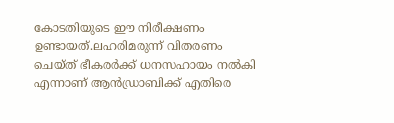കോടതിയുടെ ഈ നിരീക്ഷണം ഉണ്ടായത്.ലഹരിമരുന്ന് വിതരണം ചെയ്ത് ഭീകരർക്ക് ധനസഹായം നൽകി എന്നാണ് ആൻഡ്രാബിക്ക് എതിരെ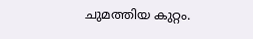ചുമത്തിയ കുറ്റം.